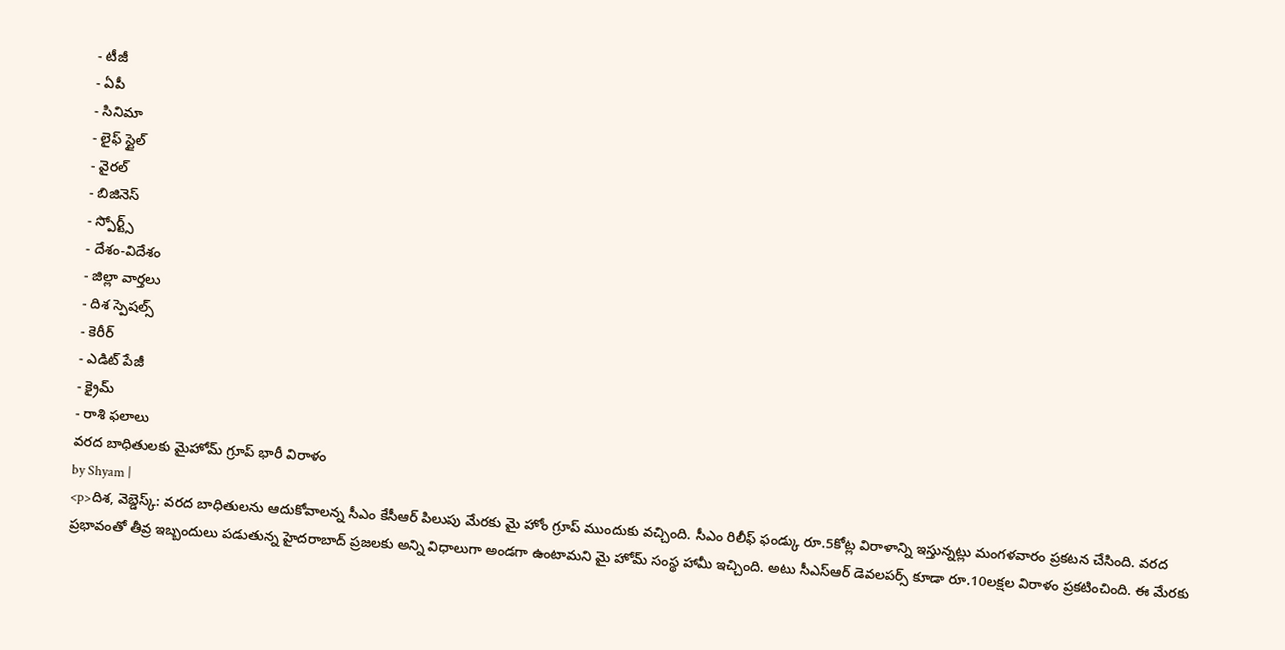- టీజీ
- ఏపీ
- సినిమా
- లైఫ్ స్టైల్
- వైరల్
- బిజినెస్
- స్పోర్ట్స్
- దేశం-విదేశం
- జిల్లా వార్తలు
- దిశ స్పెషల్స్
- కెరీర్
- ఎడిట్ పేజీ
- క్రైమ్
- రాశి ఫలాలు
వరద బాధితులకు మైహోమ్ గ్రూప్ భారీ విరాళం
by Shyam |
<p>దిశ, వెబ్డెస్క్: వరద బాధితులను ఆదుకోవాలన్న సీఎం కేసీఆర్ పిలుపు మేరకు మై హోం గ్రూప్ ముందుకు వచ్చింది. సీఎం రిలీఫ్ ఫండ్కు రూ.5కోట్ల విరాళాన్ని ఇస్తున్నట్లు మంగళవారం ప్రకటన చేసింది. వరద ప్రభావంతో తీవ్ర ఇబ్బందులు పడుతున్న హైదరాబాద్ ప్రజలకు అన్ని విధాలుగా అండగా ఉంటామని మై హోమ్ సంస్థ హామీ ఇచ్చింది. అటు సీఎస్ఆర్ డెవలపర్స్ కూడా రూ.10లక్షల విరాళం ప్రకటించింది. ఈ మేరకు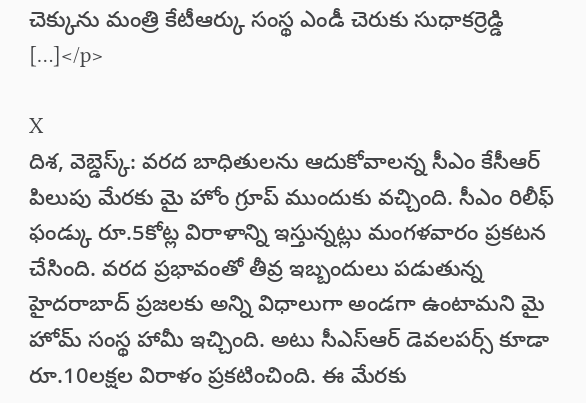చెక్కును మంత్రి కేటీఆర్కు సంస్థ ఎండీ చెరుకు సుధాకర్రెడ్డి […]</p>

X
దిశ, వెబ్డెస్క్: వరద బాధితులను ఆదుకోవాలన్న సీఎం కేసీఆర్ పిలుపు మేరకు మై హోం గ్రూప్ ముందుకు వచ్చింది. సీఎం రిలీఫ్ ఫండ్కు రూ.5కోట్ల విరాళాన్ని ఇస్తున్నట్లు మంగళవారం ప్రకటన చేసింది. వరద ప్రభావంతో తీవ్ర ఇబ్బందులు పడుతున్న హైదరాబాద్ ప్రజలకు అన్ని విధాలుగా అండగా ఉంటామని మై హోమ్ సంస్థ హామీ ఇచ్చింది. అటు సీఎస్ఆర్ డెవలపర్స్ కూడా రూ.10లక్షల విరాళం ప్రకటించింది. ఈ మేరకు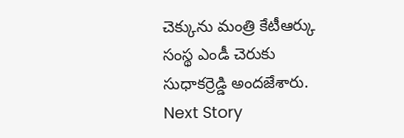చెక్కును మంత్రి కేటీఆర్కు సంస్థ ఎండీ చెరుకు సుధాకర్రెడ్డి అందజేశారు.
Next Story